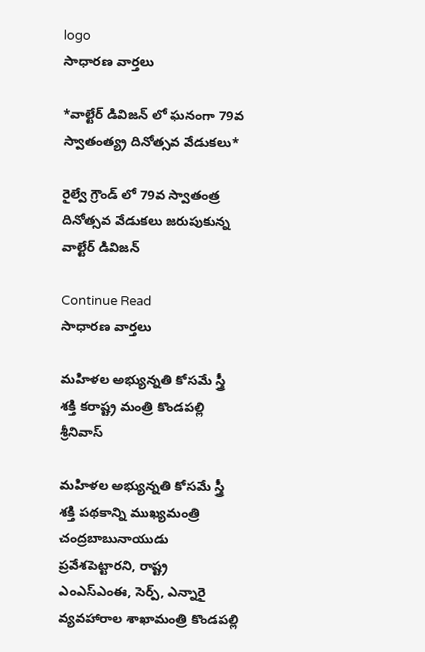logo
సాధారణ వార్తలు

*వాల్టేర్ డివిజన్ లో ఘనంగా 79వ స్వాతంత్య్ర దినోత్సవ వేడుకలు*

రైల్వే గ్రౌండ్ లో 79వ స్వాతంత్ర దినోత్సవ వేడుకలు జరుపుకున్న వాల్టేర్ డివిజన్

Continue Read
సాధారణ వార్తలు

మహిళల అభ్యున్నతి కోసమే స్త్రీ శక్తి కరాష్ట్ర మంత్రి కొండపల్లి శ్రీనివాస్‌

మహిళల అభ్యున్నతి కోసమే స్త్రీ శక్తి పథకాన్ని ముఖ్యమంత్రి చంద్రబాబునాయుడు ప్రవేశపెట్టారని, రాష్ట్ర ఎంఎస్‌ఎంఈ, సెర్ప్‌, ఎన్నారై వ్యవహారాల శాఖామంత్రి కొండపల్లి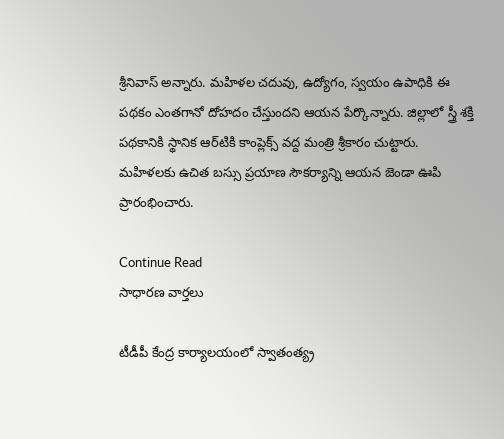శ్రీనివాస్‌ అన్నారు. మహిళల చదువు, ఉద్యోగం, స్వయం ఉపాధికి ఈ పథకం ఎంతగానో దోహదం చేస్తుందని ఆయన పేర్కొన్నారు. జిల్లాలో స్త్రీ శక్తి పథకానికి స్థానిక ఆర్‌టికి కాంప్లెక్స్‌ వద్ద మంత్రి శ్రీకారం చుట్టారు. మహిళలకు ఉచిత బస్సు ప్రయాణ సౌకర్యాన్ని ఆయన జెండా ఊపి ప్రారంభించారు.

Continue Read
సాధారణ వార్తలు

టీడీపీ కేంద్ర కార్యాలయంలో స్వాతంత్య్ర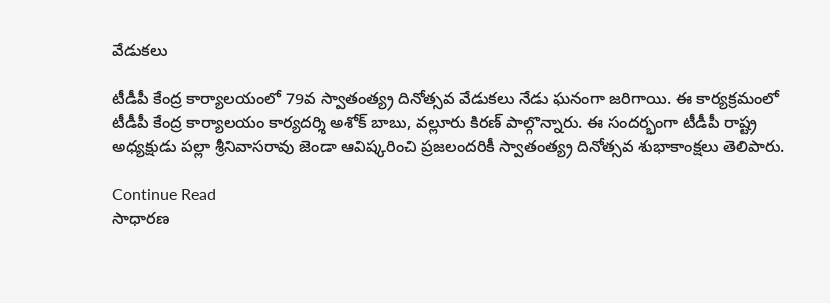వేడుకలు

టీడీపీ కేంద్ర కార్యాలయంలో 79వ స్వాతంత్య్ర దినోత్సవ వేడుకలు నేడు ఘనంగా జరిగాయి. ఈ కార్యక్రమంలో టీడీపీ కేంద్ర కార్యాలయం కార్యదర్శి అశోక్‌ బాబు, వల్లూరు కిరణ్‌ పాల్గొన్నారు. ఈ సందర్భంగా టీడీపీ రాష్ట్ర అధ్యక్షుడు పల్లా శ్రీనివాసరావు జెండా ఆవిష్కరించి ప్రజలందరికీ స్వాతంత్య్ర దినోత్సవ శుభాకాంక్షలు తెలిపారు.

Continue Read
సాధారణ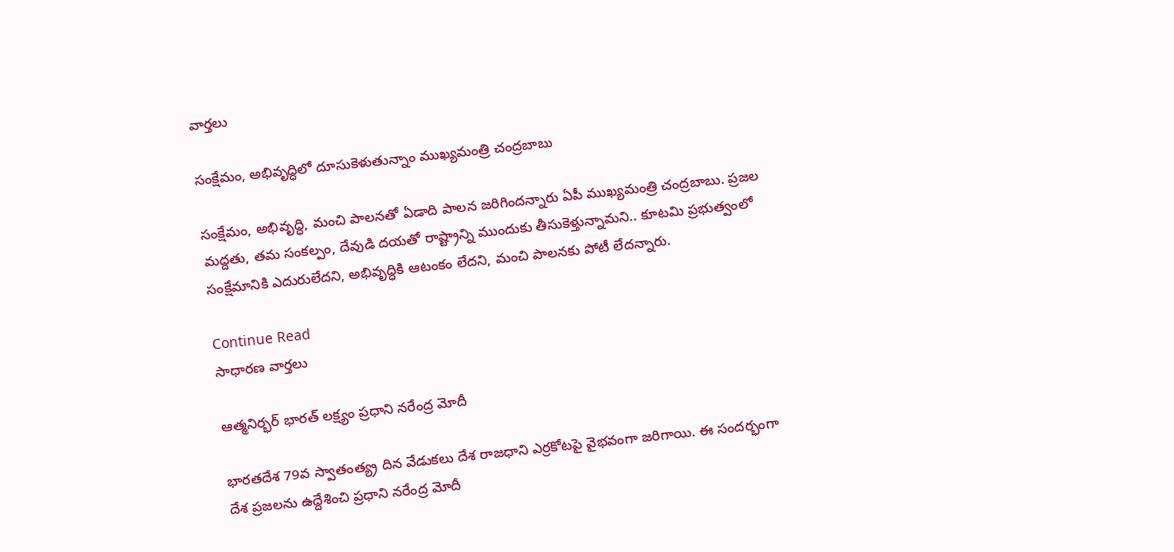వార్తలు

సంక్షేమం, అభివృద్ధిలో దూసుకెళుతున్నాం ముఖ్యమంత్రి చంద్రబాబు

సంక్షేమం, అభివృద్ధి, మంచి పాలనతో ఏడాది పాలన జరిగిందన్నారు ఏపీ ముఖ్యమంత్రి చంద్రబాబు. ప్రజల మద్దతు, తమ సంకల్పం, దేవుడి దయతో రాష్ట్రాన్ని ముందుకు తీసుకెళ్తున్నామని.. కూటమి ప్రభుత్వంలో సంక్షేమానికి ఎదురులేదని, అభివృద్ధికి ఆటంకం లేదని, మంచి పాలనకు పోటీ లేదన్నారు.

Continue Read
సాధారణ వార్తలు

ఆత్మనిర్భర్‌ భారత్‌ లక్ష్యం ప్రధాని నరేంద్ర మోదీ

భారతదేశ 79వ స్వాతంత్య్ర దిన వేడుకలు దేశ రాజధాని ఎర్రకోటపై వైభవంగా జరిగాయి. ఈ సందర్భంగా దేశ ప్రజలను ఉద్దేశించి ప్రధాని నరేంద్ర మోదీ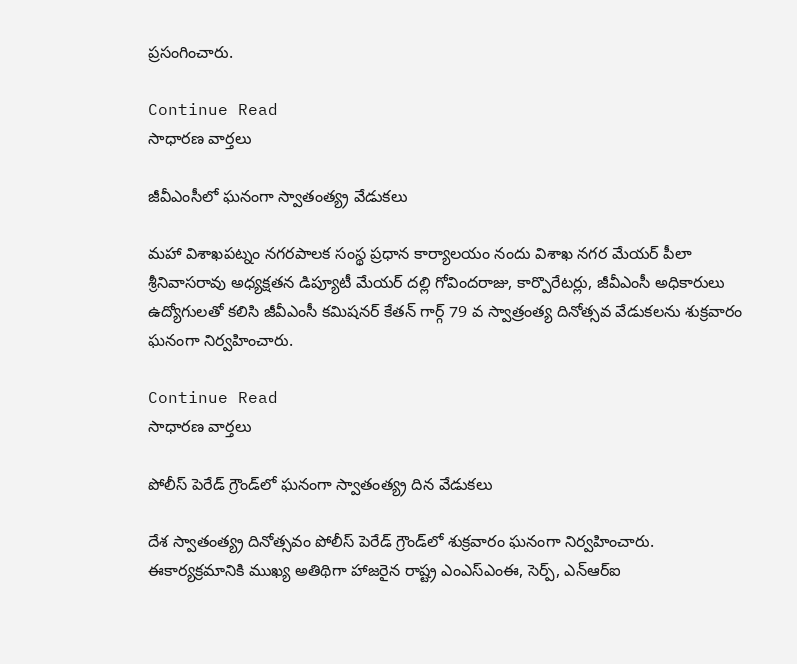ప్రసంగించారు.

Continue Read
సాధారణ వార్తలు

జీవీఎంసీలో ఘనంగా స్వాతంత్య్ర వేడుకలు

మహా విశాఖపట్నం నగరపాలక సంస్థ ప్రధాన కార్యాలయం నందు విశాఖ నగర మేయర్‌ పీలా శ్రీనివాసరావు అధ్యక్షతన డిప్యూటీ మేయర్‌ దల్లి గోవిందరాజు, కార్పొరేటర్లు, జీవీఎంసీ అధికారులు ఉద్యోగులతో కలిసి జీవీఎంసీ కమిషనర్‌ కేతన్‌ గార్గ్‌ 79 వ స్వాత్రంత్య దినోత్సవ వేడుకలను శుక్రవారం ఘనంగా నిర్వహించారు.

Continue Read
సాధారణ వార్తలు

పోలీస్‌ పెరేడ్‌ గ్రౌండ్‌లో ఘనంగా స్వాతంత్య్ర దిన వేడుకలు

దేశ స్వాతంత్య్ర దినోత్సవం పోలీస్‌ పెరేడ్‌ గ్రౌండ్‌లో శుక్రవారం ఘనంగా నిర్వహించారు. ఈకార్యక్రమానికి ముఖ్య అతిథిగా హాజరైన రాష్ట్ర ఎంఎస్‌ఎంఈ, సెర్ప్‌, ఎన్‌ఆర్‌ఐ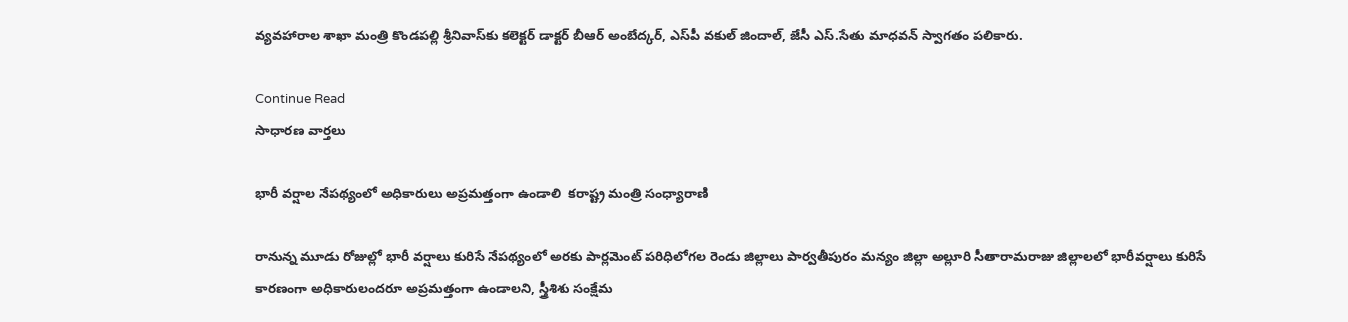వ్యవహారాల శాఖా మంత్రి కొండపల్లి శ్రీనివాస్‌కు కలెక్టర్‌ డాక్టర్‌ బీఆర్‌ అంబేద్కర్‌, ఎస్‌పీ వకుల్‌ జిందాల్‌, జేసీ ఎస్‌.సేతు మాధవన్‌ స్వాగతం పలికారు.

Continue Read
సాధారణ వార్తలు

భారీ వర్షాల నేపథ్యంలో అధికారులు అప్రమత్తంగా ఉండాలి  కరాష్ట్ర మంత్రి సంధ్యారాణి

రానున్న మూడు రోజుల్లో భారీ వర్షాలు కురిసే నేపథ్యంలో అరకు పార్లమెంట్‌ పరిధిలోగల రెండు జిల్లాలు పార్వతీపురం మన్యం జిల్లా అల్లూరి సీతారామరాజు జిల్లాలలో భారీవర్షాలు కురిసే  కారణంగా అధికారులందరూ అప్రమత్తంగా ఉండాలని, స్త్రీశిశు సంక్షేమ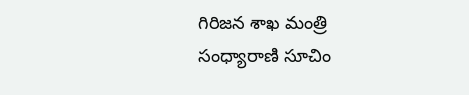గిరిజన శాఖ మంత్రి సంధ్యారాణి సూచిం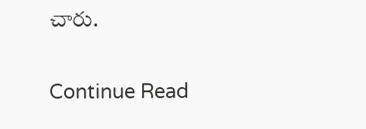చారు.

Continue Read